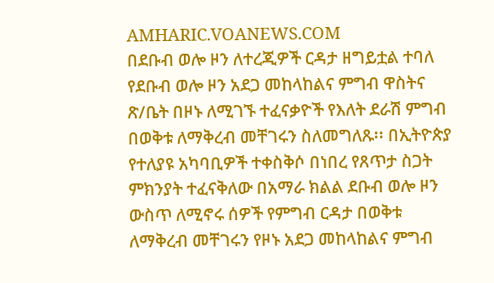AMHARIC.VOANEWS.COM
በደቡብ ወሎ ዞን ለተረጂዎች ርዳታ ዘግይቷል ተባለ
የደቡብ ወሎ ዞን አደጋ መከላከልና ምግብ ዋስትና ጽ/ቤት በዞኑ ለሚገኙ ተፈናቃዮች የእለት ደራሽ ምግብ በወቅቱ ለማቅረብ መቸገሩን ስለመግለጹ፡፡ በኢትዮጵያ የተለያዩ አካባቢዎች ተቀስቅሶ በነበረ የጸጥታ ስጋት ምክንያት ተፈናቅለው በአማራ ክልል ደቡብ ወሎ ዞን ውስጥ ለሚኖሩ ሰዎች የምግብ ርዳታ በወቅቱ ለማቅረብ መቸገሩን የዞኑ አደጋ መከላከልና ምግብ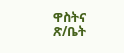ዋስትና ጽ/ቤት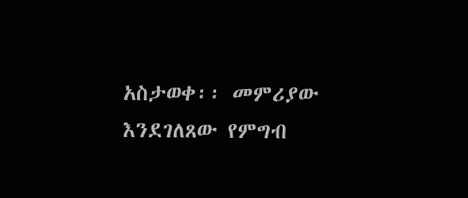አስታወቀ፡፡ መምሪያው እንደገለጸው የምግብ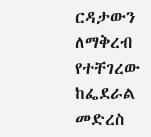ርዳታውን ለማቅረብ የተቸገረው ከፌደራል መድረስ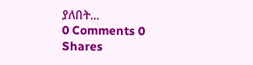ያለበት...
0 Comments 0 Shares